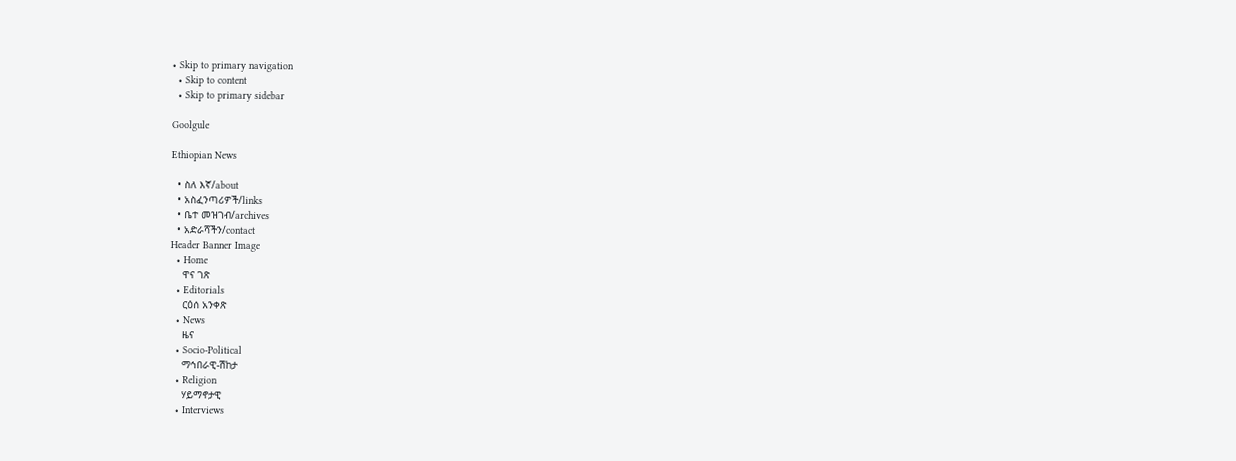• Skip to primary navigation
  • Skip to content
  • Skip to primary sidebar

Goolgule

Ethiopian News

  • ስለ እኛ/about
  • አስፈንጣሪዎች/links
  • ቤተ መዝገብ/archives
  • አድራሻችን/contact
Header Banner Image
  • Home
    ዋና ገጽ
  • Editorials
    ርዕሰ አንቀጽ
  • News
    ዜና
  • Socio-Political
    ማኅበራዊ-ሽከታ
  • Religion
    ሃይማኖታዊ
  • Interviews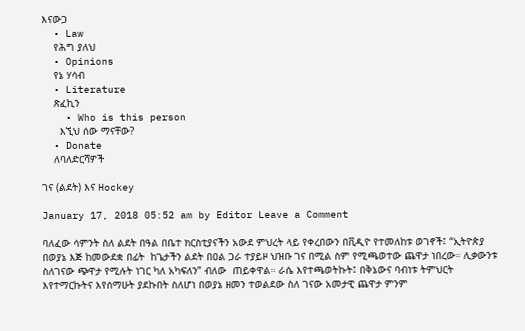እናውጋ
  • Law
    የሕግ ያለህ
  • Opinions
    የኔ ሃሳብ
  • Literature
    ጽፈኪን
    • Who is this person
      እኚህ ሰው ማናቸው?
  • Donate
    ለባለድርሻዎች

ገና (ልደት) እና Hockey

January 17, 2018 05:52 am by Editor Leave a Comment

ባለፈው ሳምንት ስለ ልደት በዓል በቤተ ክርስቲያናችን አውደ ምህረት ላይ የቀረበውን በቪዲዮ የተመለከቱ ወገኖች፤ “ኢትዮጵያ በወያኔ እጅ ከመውደቋ በፊት  ከጌታችን ልደት በዐል ጋራ ተያይዞ ህዝቡ ገና በሚል ስም የሚጫወተው ጨዋታ ነበረው። ሊቃውንቱ ስለገናው ጭዋታ የሚሉት ነገር ካለ አካፍለን” ብለው  ጠይቀዋል። ራሴ እየተጫወትኩት፤ በቅኔውና ባብነቱ ትምህርት እየተማርኩትና እየሰማሁት ያደኩበት ስለሆነ በወያኔ ዘመን ተወልደው ስለ ገናው አመታዊ ጨዋታ ምንም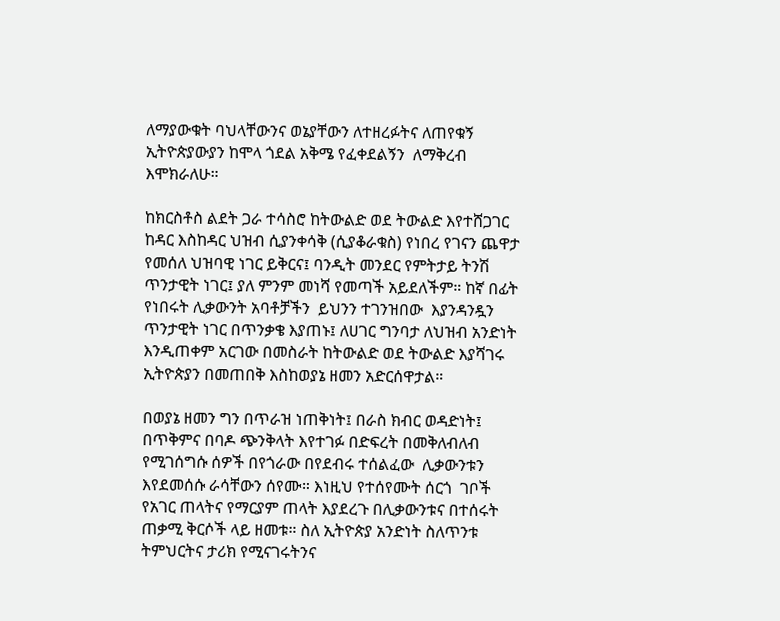ለማያውቁት ባህላቸውንና ወኔያቸውን ለተዘረፉትና ለጠየቁኝ ኢትዮጵያውያን ከሞላ ጎደል አቅሜ የፈቀደልኝን  ለማቅረብ እሞክራለሁ።

ከክርስቶስ ልደት ጋራ ተሳስሮ ከትውልድ ወደ ትውልድ እየተሸጋገር ከዳር እስከዳር ህዝብ ሲያንቀሳቅ (ሲያቆራቁስ) የነበረ የገናን ጨዋታ የመሰለ ህዝባዊ ነገር ይቅርና፤ ባንዲት መንደር የምትታይ ትንሽ ጥንታዊት ነገር፤ ያለ ምንም መነሻ የመጣች አይደለችም። ከኛ በፊት የነበሩት ሊቃውንት አባቶቻችን  ይህንን ተገንዝበው  እያንዳንዷን ጥንታዊት ነገር በጥንቃቄ እያጠኑ፤ ለሀገር ግንባታ ለህዝብ አንድነት እንዲጠቀም አርገው በመስራት ከትውልድ ወደ ትውልድ እያሻገሩ ኢትዮጵያን በመጠበቅ እስከወያኔ ዘመን አድርሰዋታል።

በወያኔ ዘመን ግን በጥራዝ ነጠቅነት፤ በራስ ክብር ወዳድነት፤ በጥቅምና በባዶ ጭንቅላት እየተገፉ በድፍረት በመቅለብለብ የሚገሰግሱ ሰዎች በየጎራው በየደብሩ ተሰልፈው  ሊቃውንቱን እየደመሰሱ ራሳቸውን ሰየሙ። እነዚህ የተሰየሙት ሰርጎ  ገቦች የአገር ጠላትና የማርያም ጠላት እያደረጉ በሊቃውንቱና በተሰሩት ጠቃሚ ቅርሶች ላይ ዘመቱ። ስለ ኢትዮጵያ አንድነት ስለጥንቱ ትምህርትና ታሪክ የሚናገሩትንና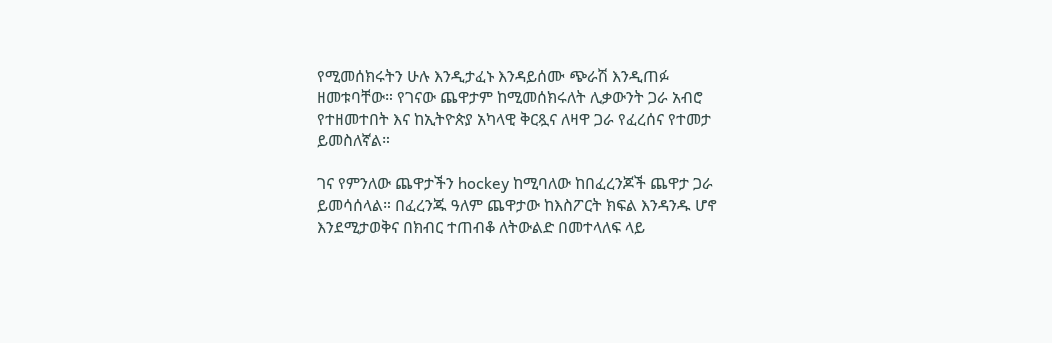የሚመሰክሩትን ሁሉ እንዲታፈኑ እንዳይሰሙ ጭራሽ እንዲጠፉ ዘመቱባቸው። የገናው ጨዋታም ከሚመሰክሩለት ሊቃውንት ጋራ አብሮ የተዘመተበት እና ከኢትዮጵያ አካላዊ ቅርጿና ለዛዋ ጋራ የፈረሰና የተመታ ይመስለኛል።

ገና የምንለው ጨዋታችን hockey ከሚባለው ከበፈረንጆች ጨዋታ ጋራ ይመሳሰላል። በፈረንጁ ዓለም ጨዋታው ከእስፖርት ክፍል እንዳንዱ ሆኖ እንደሚታወቅና በክብር ተጠብቆ ለትውልድ በመተላለፍ ላይ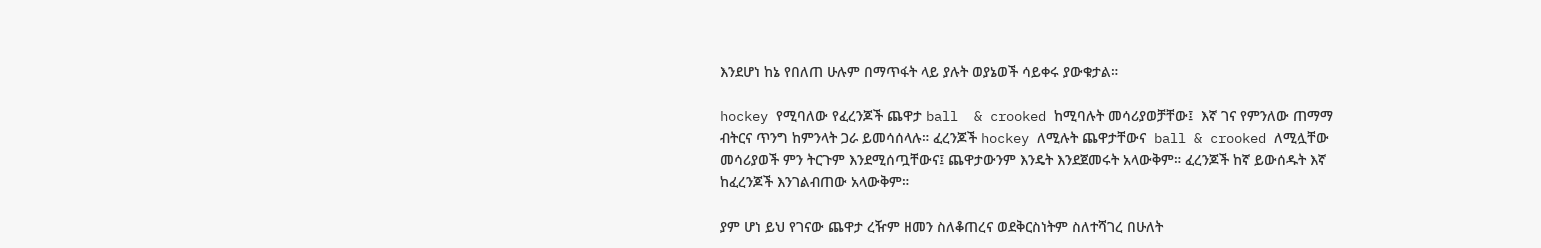እንደሆነ ከኔ የበለጠ ሁሉም በማጥፋት ላይ ያሉት ወያኔወች ሳይቀሩ ያውቁታል።

hockey የሚባለው የፈረንጆች ጨዋታ ball  & crooked ከሚባሉት መሳሪያወቻቸው፤  እኛ ገና የምንለው ጠማማ ብትርና ጥንግ ከምንላት ጋራ ይመሳሰላሉ። ፈረንጆች hockey ለሚሉት ጨዋታቸውና  ball & crooked ለሚሏቸው መሳሪያወች ምን ትርጉም እንደሚሰጧቸውና፤ ጨዋታውንም እንዴት እንደጀመሩት አላውቅም። ፈረንጆች ከኛ ይውሰዱት እኛ ከፈረንጆች እንገልብጠው አላውቅም።

ያም ሆነ ይህ የገናው ጨዋታ ረዥም ዘመን ስለቆጠረና ወደቅርስነትም ስለተሻገረ በሁለት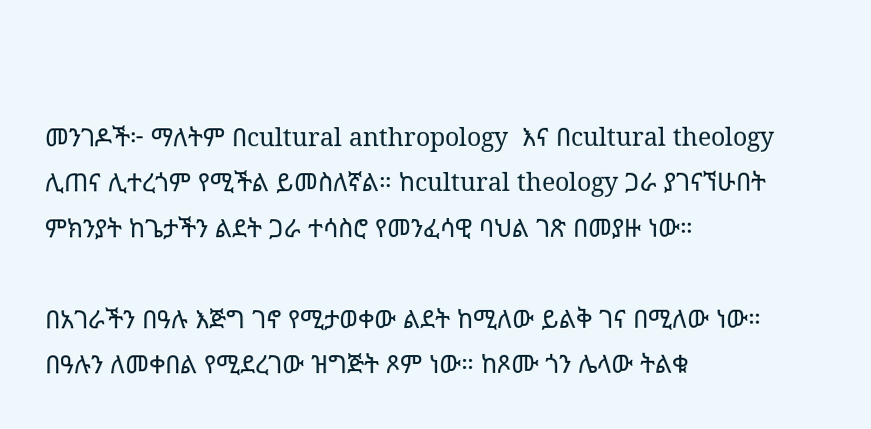መንገዶች፦ ማለትም በcultural anthropology  እና በcultural theology ሊጠና ሊተረጎም የሚችል ይመስለኛል። ከcultural theology ጋራ ያገናኘሁበት ምክንያት ከጌታችን ልደት ጋራ ተሳስሮ የመንፈሳዊ ባህል ገጽ በመያዙ ነው።

በአገራችን በዓሉ እጅግ ገኖ የሚታወቀው ልደት ከሚለው ይልቅ ገና በሚለው ነው። በዓሉን ለመቀበል የሚደረገው ዝግጅት ጾም ነው። ከጾሙ ጎን ሌላው ትልቁ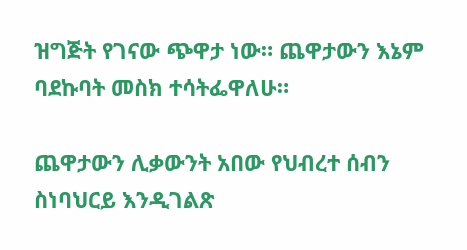ዝግጅት የገናው ጭዋታ ነው። ጨዋታውን እኔም ባደኩባት መስክ ተሳትፌዋለሁ።

ጨዋታውን ሊቃውንት አበው የህብረተ ሰብን ስነባህርይ እንዲገልጽ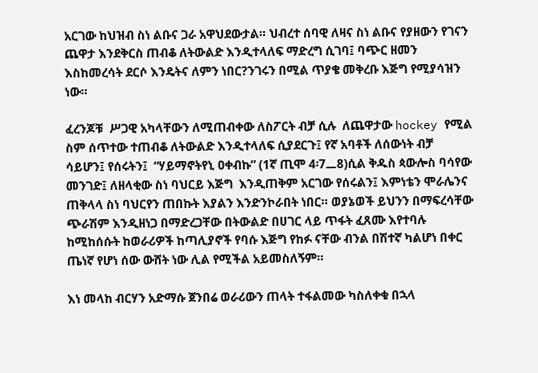አርገው ከህዝብ ስነ ልቡና ጋራ አዋህደውታል። ህብረተ ሰባዊ ለዛና ስነ ልቡና የያዘውን የገናን ጨዋታ እንደቅርስ ጠብቆ ለትውልድ እንዲተላለፍ ማድረግ ሲገባ፤ ባጭር ዘመን እስከመረሳት ደርሶ እንዴትና ለምን ነበር?ንገሩን በሚል ጥያቄ መቅረቡ እጅግ የሚያሳዝን ነው።

ፈረንጆቹ  ሥጋዊ አካላቸውን ለሚጠብቀው ለስፖርት ብቻ ሲሉ  ለጨዋታው hockey የሚል ስም ሰጥተው ተጠብቆ ለትውልድ እንዲተላለፍ ሲያደርጉ፤ የኛ አባቶች ለሰውነት ብቻ ሳይሆን፤ የሰሩትን፤  “ሃይማኖትየኒ ዐቀብኩ” (1ኛ ጢሞ 4፡7᎗8)ሲል ቅዱስ ጳውሎስ ባሳየው መንገድ፤ ለዘላቂው ስነ ባህርይ እጅግ  እንዲጠቅም አርገው የሰሩልን፤ እምነቴን ሞራሌንና ጠቅላላ ስነ ባህርየን ጠበኩት እያልን እንድንኮራበት ነበር። ወያኔወች ይህንን በማፍረሳቸው  ጭራሽም እንዲዘነጋ በማድረጋቸው በትውልድ በሀገር ላይ ጥፋት ፈጸሙ እየተባሉ ከሚከሰሱት ከወራሪዎች ከጣሊያኖች የባሱ እጅግ የከፉ ናቸው ብንል በሽተኛ ካልሆነ በቀር ጤነኛ የሆነ ሰው ውሸት ነው ሊል የሚችል አይመስለኝም።

እነ መላከ ብርሃን አድማሱ ጀንበሬ ወራሪውን ጠላት ተፋልመው ካስለቀቁ በኋላ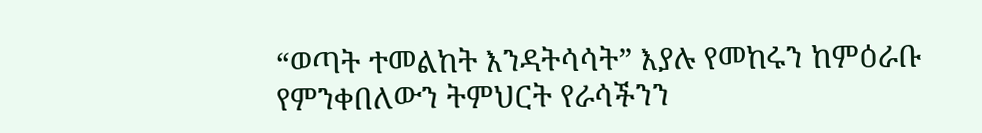“ወጣት ተመልከት እንዳትሳሳት” እያሉ የመከሩን ከምዕራቡ የምንቀበለውን ትምህርት የራሳችንን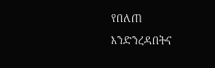የበለጠ እንድንረዳበትና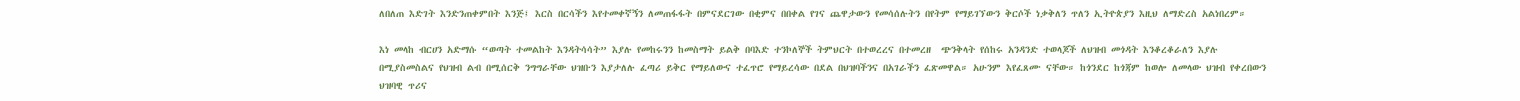ለበለጠ እድገት እንድንጠቀምበት እንጅ፤ እርስ በርሳችን እየተመቀኛኝን ለመጠፋፋት በምናደርገው በቂምና በበቀል የገና ጨዋታውን የመሳሰሉትን በየትም የማይገኘውን ቅርሶች ነቃቅለን ጥለን ኢትዮጵያን እዚህ ለማድረስ አልነበረም።

እነ መላከ ብርሀን አድማሱ “ወጣት ተመልከት እንዳትሳሳት” እያሉ የመከሩንን ከመስማት ይልቅ በባእድ ተንኮለኞች ትምህርት በተወረረና በተመረዘ  ጭንቅላት የሰከሩ አንዳንድ ተወላጆች ለህዝብ መጎዳት እንቆረቆራለን እያሉ በሚያስመስልና የህዝብ ልብ በሚሰርቅ ንግግራቸው ህዝቡን እያታለሉ ፈጣሪ ይቅር የማይለውና ተፈጥሮ የማይረሳው በደል በህዝባችንና በአገራችን ፈጽመዋል። አሁንም እየፈጸሙ ናቸው። ከጎንደር ከጎጃም ከወሎ ለመላው ህዝብ የቀረበውን ህዝባዊ ጥሪና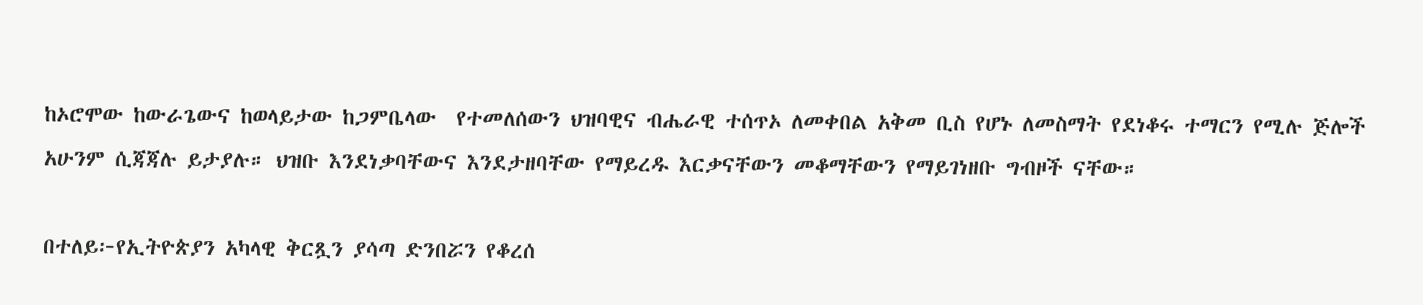ከኦሮሞው ከውራጌውና ከወላይታው ከጋምቤላው  የተመለሰውን ህዝባዊና ብሔራዊ ተሰጥኦ ለመቀበል አቅመ ቢስ የሆኑ ለመስማት የደነቆሩ ተማርን የሚሉ ጅሎች አሁንም ሲጃጃሉ ይታያሉ። ህዝቡ እንደነቃባቸውና እንደታዘባቸው የማይረዱ እርቃናቸውን መቆማቸውን የማይገነዘቡ ግብዞች ናቸው።

በተለይ፦የኢትዮጵያን አካላዊ ቅርጿን ያሳጣ ድንበሯን የቆረሰ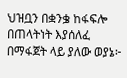ህዝቧን በቋንቌ ከፋፍሎ በጠላትነት እያሰለፈ በማፋጀት ላይ ያለው ወያኔ፦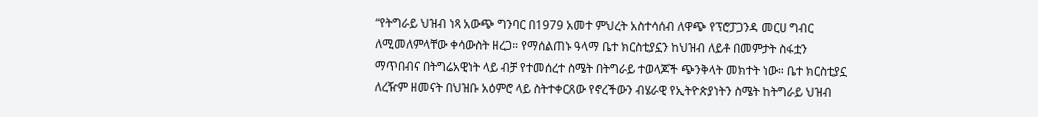“የትግራይ ህዝብ ነጻ አውጭ ግንባር በ1979 አመተ ምህረት አስተሳሰብ ለዋጭ የፕሮፓጋንዳ መርሀ ግብር ለሚመለምላቸው ቀሳውስት ዘረጋ። የማሰልጠኑ ዓላማ ቤተ ክርስቲያኗን ከህዝብ ለይቶ በመምታት ስፋቷን ማጥበብና በትግሬአዊነት ላይ ብቻ የተመሰረተ ስሜት በትግራይ ተወላጆች ጭንቅላት መክተት ነው። ቤተ ክርስቲያኗ ለረዥም ዘመናት በህዝቡ አዕምሮ ላይ ስትተቀርጸው የኖረችውን ብሄራዊ የኢትዮጵያነትን ስሜት ከትግራይ ህዝብ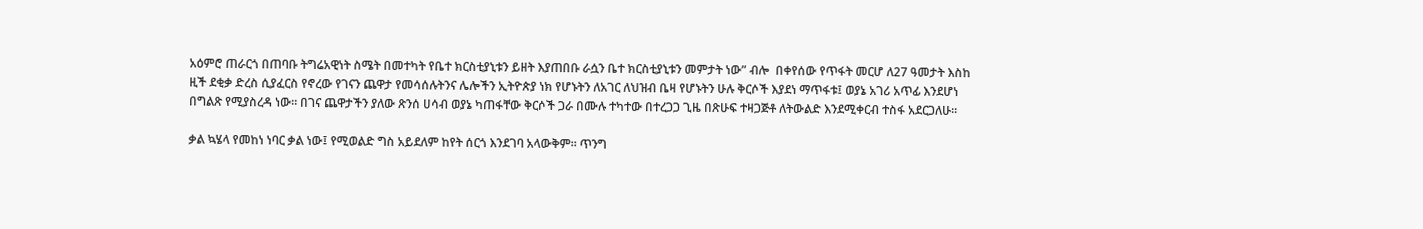አዕምሮ ጠራርጎ በጠባቡ ትግሬአዊነት ስሜት በመተካት የቤተ ክርስቲያኒቱን ይዘት እያጠበቡ ራሷን ቤተ ክርስቲያኒቱን መምታት ነው” ብሎ  በቀየሰው የጥፋት መርሆ ለ27 ዓመታት እስከ ዚች ደቂቃ ድረስ ሲያፈርስ የኖረው የገናን ጨዋታ የመሳሰሉትንና ሌሎችን ኢትዮጵያ ነክ የሆኑትን ለአገር ለህዝብ ቤዛ የሆኑትን ሁሉ ቅርሶች እያደነ ማጥፋቱ፤ ወያኔ አገሪ አጥፊ እንደሆነ በግልጽ የሚያስረዳ ነው። በገና ጨዋታችን ያለው ጽንሰ ሀሳብ ወያኔ ካጠፋቸው ቅርሶች ጋራ በሙሉ ተካተው በተረጋጋ ጊዜ በጽሁፍ ተዛጋጅቶ ለትውልድ እንደሚቀርብ ተስፋ አደርጋለሁ።

ቃል ኳሄላ የመከነ ነባር ቃል ነው፤ የሚወልድ ግስ አይደለም ከየት ሰርጎ እንደገባ አላውቅም። ጥንግ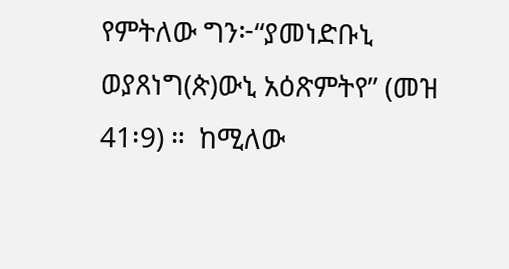የምትለው ግን፦“ያመነድቡኒ ወያጸነግ(ጵ)ውኒ አዕጽምትየ” (መዝ 41፡9) ።  ከሚለው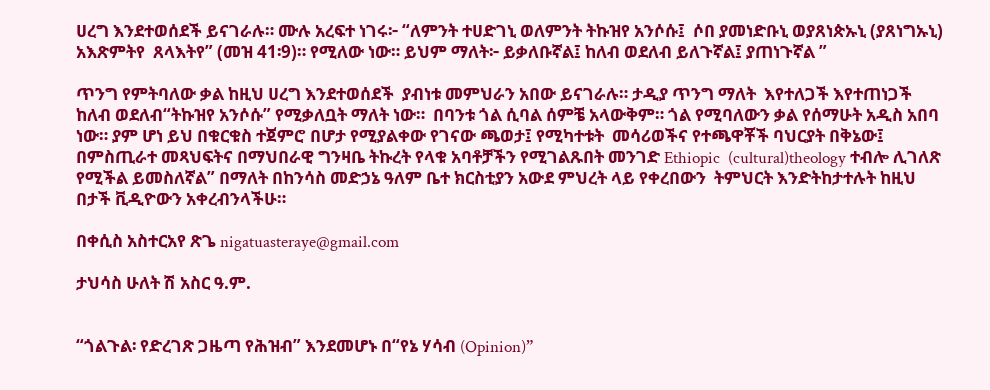ሀረግ እንደተወሰደች ይናገራሉ። ሙሉ አረፍተ ነገሩ፦ “ለምንት ተሀድገኒ ወለምንት ትኩዝየ አንሶሱ፤  ሶበ ያመነድቡኒ ወያጸነጵኡኒ (ያጸነግኡኒ) አእጽምትየ  ጸላእትየ” (መዝ 41፡9)። የሚለው ነው። ይህም ማለት፦ ይቃለቡኛል፤ ከለብ ወደለብ ይለጉኛል፤ ያጠነጉኛል ”

ጥንግ የምትባለው ቃል ከዚህ ሀረግ እንደተወሰደች  ያብነቱ መምህራን አበው ይናገራሉ። ታዲያ ጥንግ ማለት  እየተለጋች እየተጠነጋች ከለብ ወደለብ“ትኩዝየ አንሶሱ” የሚቃለቧት ማለት ነው።  በባንቱ ጎል ሲባል ሰምቼ አላውቅም። ጎል የሚባለውን ቃል የሰማሁት አዲስ አበባ ነው። ያም ሆነ ይህ በቁርቁስ ተጀምሮ በሆታ የሚያልቀው የገናው ጫወታ፤ የሚካተቱት  መሳሪወችና የተጫዋቾች ባህርያት በቅኔው፤  በምስጢራተ መጻህፍትና በማህበራዊ ግንዛቤ ትኩረት የላቁ አባቶቻችን የሚገልጹበት መንገድ Ethiopic  (cultural)theology ተብሎ ሊገለጽ የሚችል ይመስለኛል” በማለት በከንሳስ መድኃኔ ዓለም ቤተ ክርስቲያን አውደ ምህረት ላይ የቀረበውን  ትምህርት እንድትከታተሉት ከዚህ በታች ቪዲዮውን አቀረብንላችሁ።

በቀሲስ አስተርአየ ጽጌ nigatuasteraye@gmail.com

ታህሳስ ሁለት ሽ አስር ዓ.ም.


“ጎልጉል፡ የድረገጽ ጋዜጣ የሕዝብ” እንደመሆኑ በ“የኔ ሃሳብ (Opinion)”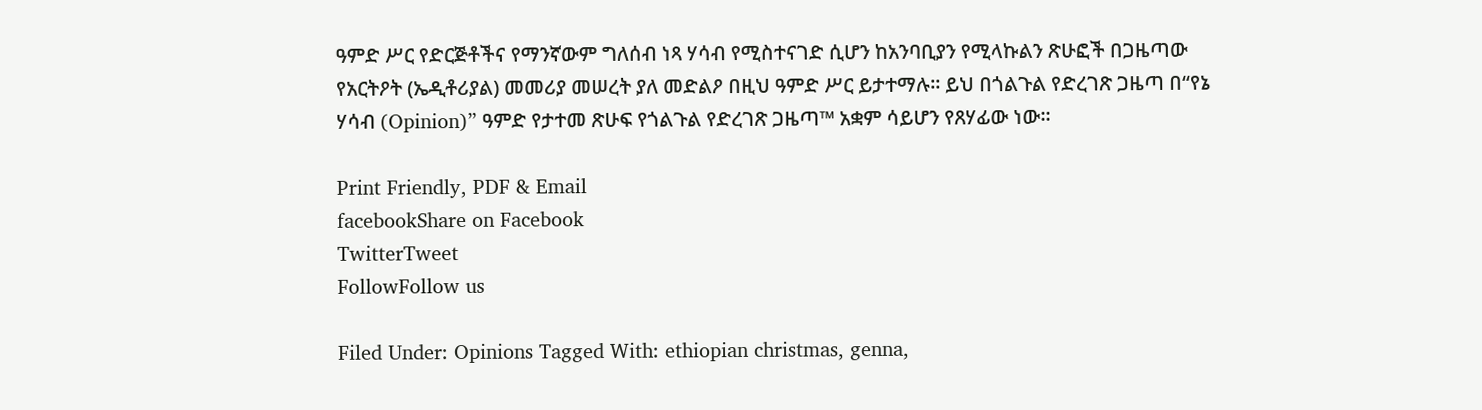ዓምድ ሥር የድርጅቶችና የማንኛውም ግለሰብ ነጻ ሃሳብ የሚስተናገድ ሲሆን ከአንባቢያን የሚላኩልን ጽሁፎች በጋዜጣው የአርትዖት (ኤዲቶሪያል) መመሪያ መሠረት ያለ መድልዖ በዚህ ዓምድ ሥር ይታተማሉ። ይህ በጎልጉል የድረገጽ ጋዜጣ በ“የኔ ሃሳብ (Opinion)” ዓምድ የታተመ ጽሁፍ የጎልጉል የድረገጽ ጋዜጣ™ አቋም ሳይሆን የጸሃፊው ነው።

Print Friendly, PDF & Email
facebookShare on Facebook
TwitterTweet
FollowFollow us

Filed Under: Opinions Tagged With: ethiopian christmas, genna,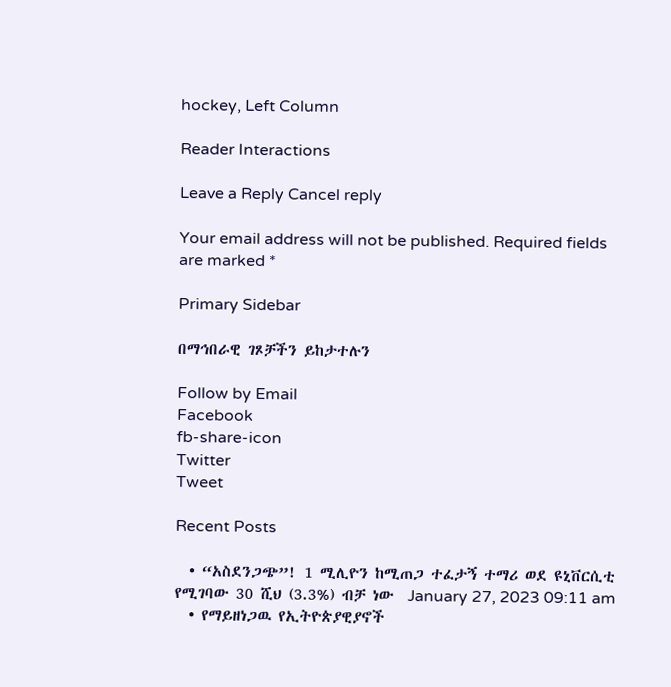hockey, Left Column

Reader Interactions

Leave a Reply Cancel reply

Your email address will not be published. Required fields are marked *

Primary Sidebar

በማኅበራዊ ገጾቻችን ይከታተሉን

Follow by Email
Facebook
fb-share-icon
Twitter
Tweet

Recent Posts

  • “አስደንጋጭ”! 1 ሚሊዮን ከሚጠጋ ተፈታኝ ተማሪ ወደ ዩኒቨርሲቲ የሚገባው 30 ሺህ (3.3%) ብቻ ነው  January 27, 2023 09:11 am
  • የማይዘነጋዉ የኢትዮጵያዊያኖች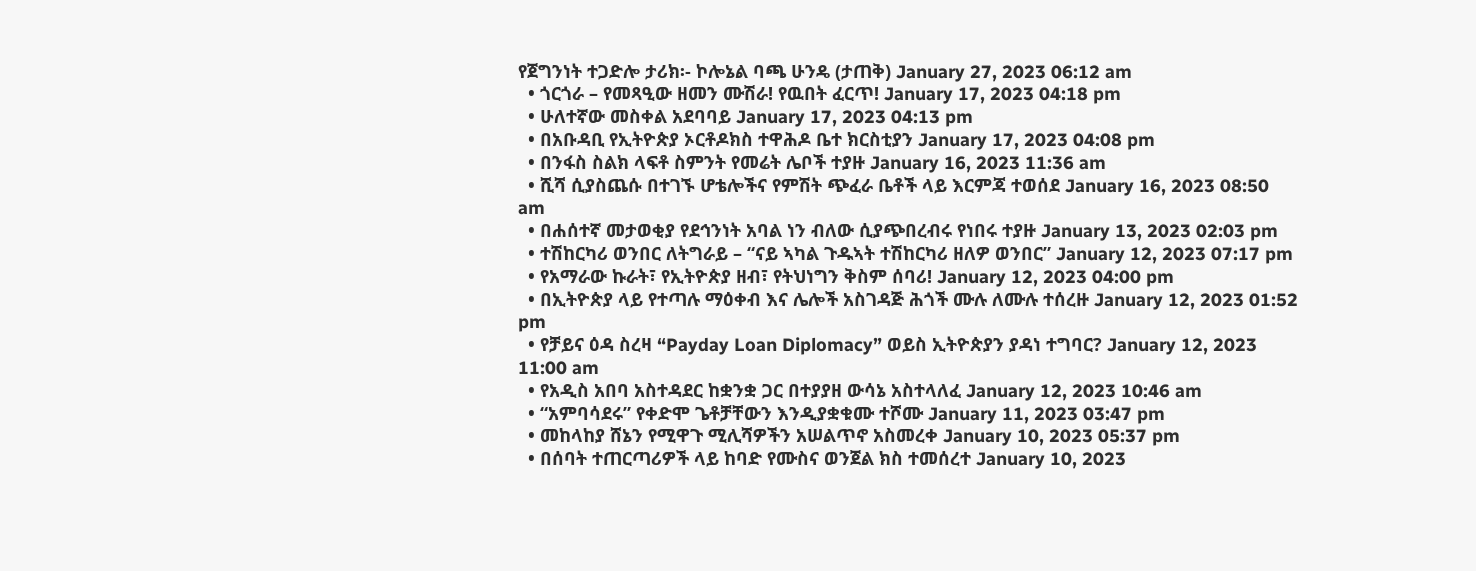የጀግንነት ተጋድሎ ታሪክ፡- ኮሎኔል ባጫ ሁንዴ (ታጠቅ) January 27, 2023 06:12 am
  • ጎርጎራ – የመጻዒው ዘመን ሙሽራ! የዉበት ፈርጥ! January 17, 2023 04:18 pm
  • ሁለተኛው መስቀል አደባባይ January 17, 2023 04:13 pm
  • በአቡዳቢ የኢትዮጵያ ኦርቶዶክስ ተዋሕዶ ቤተ ክርስቲያን January 17, 2023 04:08 pm
  • በንፋስ ስልክ ላፍቶ ስምንት የመሬት ሌቦች ተያዙ January 16, 2023 11:36 am
  • ሺሻ ሲያስጨሱ በተገኙ ሆቴሎችና የምሽት ጭፈራ ቤቶች ላይ እርምጃ ተወሰደ January 16, 2023 08:50 am
  • በሐሰተኛ መታወቂያ የደኅንነት አባል ነን ብለው ሲያጭበረብሩ የነበሩ ተያዙ January 13, 2023 02:03 pm
  • ተሽከርካሪ ወንበር ለትግራይ – “ናይ ኣካል ጉዱኣት ተሽከርካሪ ዘለዎ ወንበር” January 12, 2023 07:17 pm
  • የአማራው ኩራት፣ የኢትዮጵያ ዘብ፣ የትህነግን ቅስም ሰባሪ! January 12, 2023 04:00 pm
  • በኢትዮጵያ ላይ የተጣሉ ማዕቀብ እና ሌሎች አስገዳጅ ሕጎች ሙሉ ለሙሉ ተሰረዙ January 12, 2023 01:52 pm
  • የቻይና ዕዳ ስረዛ “Payday Loan Diplomacy” ወይስ ኢትዮጵያን ያዳነ ተግባር? January 12, 2023 11:00 am
  • የአዲስ አበባ አስተዳደር ከቋንቋ ጋር በተያያዘ ውሳኔ አስተላለፈ January 12, 2023 10:46 am
  • “አምባሳደሩ” የቀድሞ ጌቶቻቸውን እንዲያቋቁሙ ተሾሙ January 11, 2023 03:47 pm
  • መከላከያ ሸኔን የሚዋጉ ሚሊሻዎችን አሠልጥኖ አስመረቀ January 10, 2023 05:37 pm
  • በሰባት ተጠርጣሪዎች ላይ ከባድ የሙስና ወንጀል ክስ ተመሰረተ January 10, 2023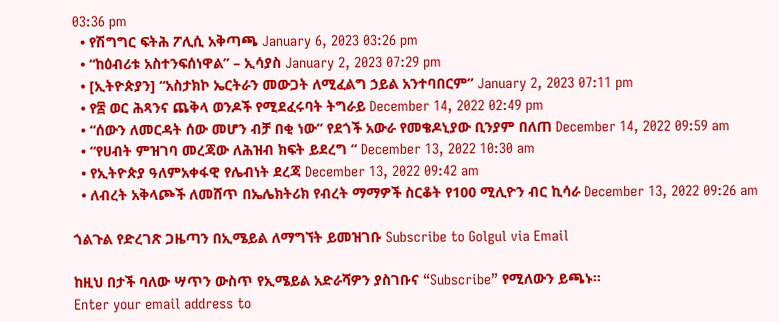03:36 pm
  • የሽግግር ፍትሕ ፖሊሲ አቅጣጫ January 6, 2023 03:26 pm
  • “ከዕብሪቱ አስተንፍሰነዋል” – ኢሳያስ January 2, 2023 07:29 pm
  • [ኢትዮጵያን] “አስታክኮ ኤርትራን መውጋት ለሚፈልግ ኃይል አንተባበርም” January 2, 2023 07:11 pm
  • የ፰ ወር ሕጻንና ጨቅላ ወንዶች የሚደፈሩባት ትግራይ December 14, 2022 02:49 pm
  • “ሰውን ለመርዳት ሰው መሆን ብቻ በቂ ነው” የደጎች አውራ የመቄዶኒያው ቢንያም በለጠ December 14, 2022 09:59 am
  • “የሀብት ምዝገባ መረጃው ለሕዝብ ክፍት ይደረግ “ December 13, 2022 10:30 am
  • የኢትዮጵያ ዓለምአቀፋዊ የሌብነት ደረጃ December 13, 2022 09:42 am
  • ለብረት አቅላጮች ለመሸጥ በኤሌክትሪክ የብረት ማማዎች ስርቆት የ100 ሚሊዮን ብር ኪሳራ December 13, 2022 09:26 am

ጎልጉል የድረገጽ ጋዜጣን በኢሜይል ለማግኘት ይመዝገቡ Subscribe to Golgul via Email

ከዚህ በታች ባለው ሣጥን ውስጥ የኢሜይል አድራሻዎን ያስገቡና “Subscribe” የሚለውን ይጫኑ፡፡
Enter your email address to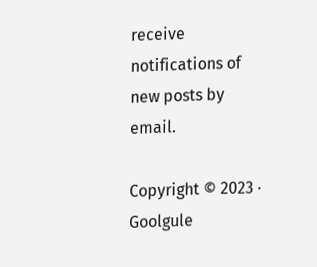receive notifications of new posts by email.

Copyright © 2023 · Goolgule